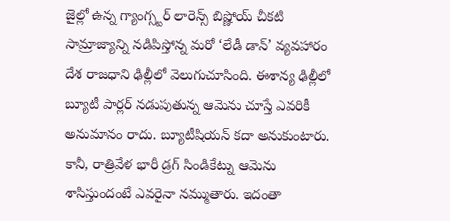జైల్లో ఉన్న గ్యాంగ్స్టర్ లారెన్స్ బిష్ణోయ్ చీకటి సామ్రాజ్యాన్ని నడిపిస్తోన్న మరో ‘లేడీ డాన్’ వ్యవహారం దేశ రాజధాని ఢిల్లీలో వెలుగుచూసింది. ఈశాన్య ఢిల్లీలో బ్యూటీ పార్లర్ నడుపుతున్న ఆమెను చూస్తే ఎవరికీ అనుమానం రాదు. బ్యూటీషియన్ కదా అనుకుంటారు. కానీ, రాత్రివేళ భారీ డ్రగ్ సిండికేట్ను ఆమెను శాసిస్తుందంటే ఎవరైనా నమ్ముతారు. ఇదంతా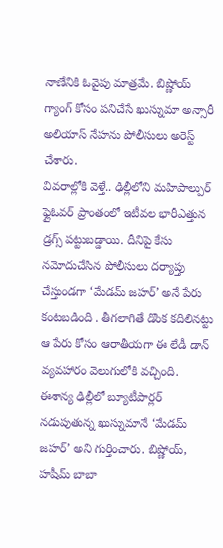నాణేనికి ఓవైపు మాత్రమే. బిష్ణోయ్ గ్యాంగ్ కోసం పనిచేసే ఖుస్నుమా అన్సారీ అలియాస్ నేహను పోలీసులు అరెస్ట్ చేశారు.
వివరాల్లోకి వెళ్తే.. ఢిల్లీలోని మహిపాల్పుర్ ఫ్లైఓవర్ ప్రాంతంలో ఇటీవల భారీఎత్తున డ్రగ్స్ పట్టుబడ్డాయి. దీనిపై కేసు నమోదుచేసిన పోలీసులు దర్యాప్తు చేస్తుండగా ‘మేడమ్ జహర్’ అనే పేరు కంటబడింది . తీగలాగితే డొంక కదిలినట్టు ఆ పేరు కోసం ఆరాతీయగా ఈ లేడీ డాన్ వ్యవహారం వెలుగులోకి వచ్చింది. ఈశాన్య ఢిల్లీలో బ్యూటీపార్లర్ నడుపుతున్న ఖుస్నుమానే ‘మేడమ్ జహర్’ అని గుర్తించారు. బిష్ణోయ్, హషీమ్ బాబా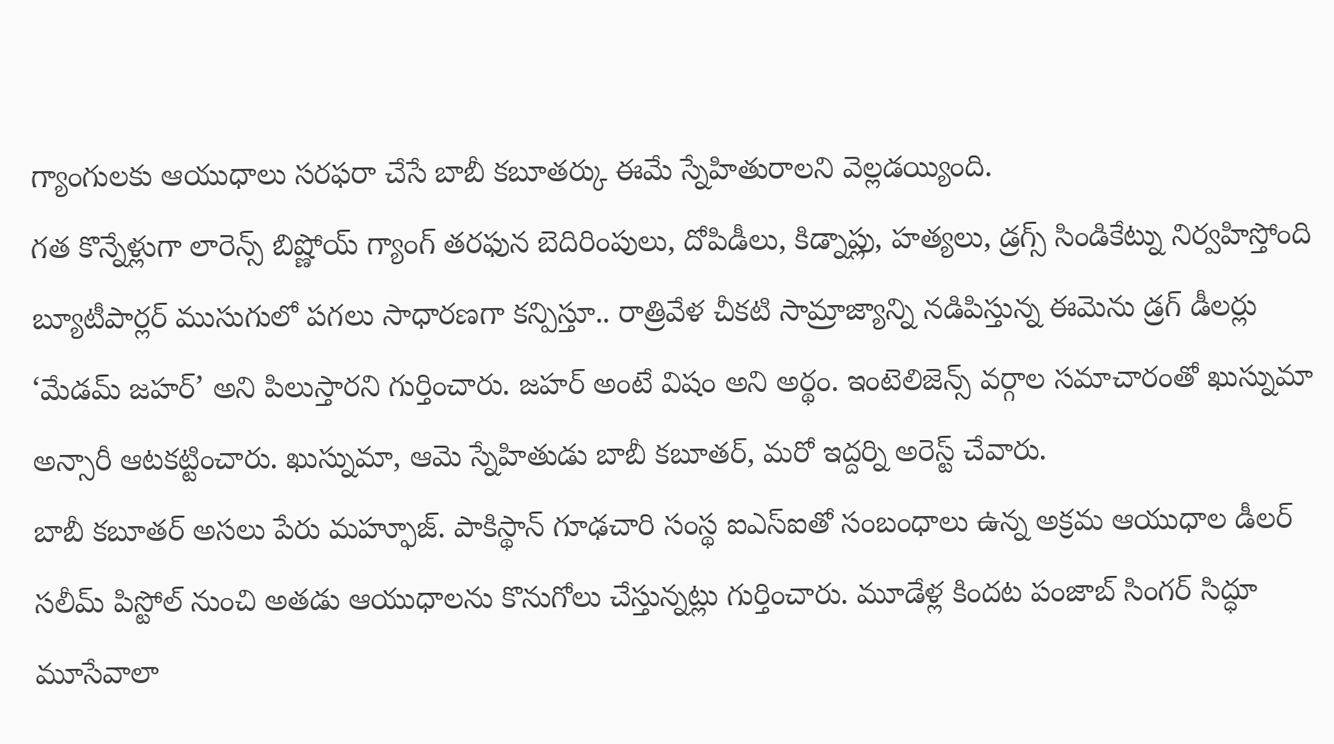గ్యాంగులకు ఆయుధాలు సరఫరా చేసే బాబీ కబూతర్కు ఈమే స్నేహితురాలని వెల్లడయ్యింది.
గత కొన్నేళ్లుగా లారెన్స్ బిష్ణోయ్ గ్యాంగ్ తరఫున బెదిరింపులు, దోపిడీలు, కిడ్నాప్లు, హత్యలు, డ్రగ్స్ సిండికేట్ను నిర్వహిస్తోంది బ్యూటీపార్లర్ ముసుగులో పగలు సాధారణగా కన్పిస్తూ.. రాత్రివేళ చీకటి సామ్రాజ్యాన్ని నడిపిస్తున్న ఈమెను డ్రగ్ డీలర్లు ‘మేడమ్ జహర్’ అని పిలుస్తారని గుర్తించారు. జహర్ అంటే విషం అని అర్థం. ఇంటెలిజెన్స్ వర్గాల సమాచారంతో ఖుస్నుమా అన్సారీ ఆటకట్టించారు. ఖుస్నుమా, ఆమె స్నేహితుడు బాబీ కబూతర్, మరో ఇద్దర్ని అరెస్ట్ చేవారు.
బాబీ కబూతర్ అసలు పేరు మహ్ఫూజ్. పాకిస్థాన్ గూఢచారి సంస్థ ఐఎస్ఐతో సంబంధాలు ఉన్న అక్రమ ఆయుధాల డీలర్ సలీమ్ పిస్టోల్ నుంచి అతడు ఆయుధాలను కొనుగోలు చేస్తున్నట్లు గుర్తించారు. మూడేళ్ల కిందట పంజాబ్ సింగర్ సిద్ధూ మూసేవాలా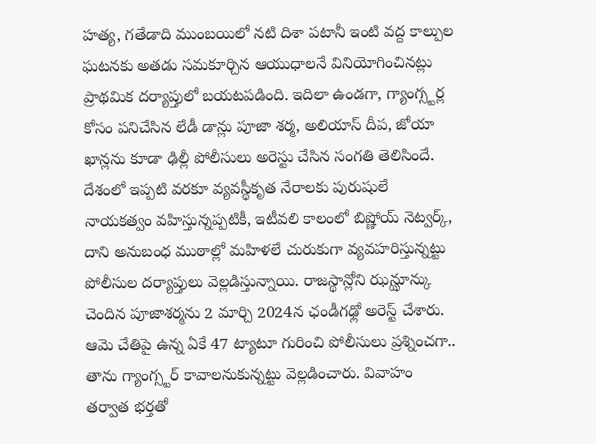హత్య, గతేడాది ముంబయిలో నటి దిశా పటానీ ఇంటి వద్ద కాల్పుల ఘటనకు అతడు సమకూర్చిన ఆయుధాలనే వినియోగించినట్లు ప్రాథమిక దర్యాప్తులో బయటపడింది. ఇదిలా ఉండగా, గ్యాంగ్స్టర్ల కోసం పనిచేసిన లేడీ డాన్లు పూజా శర్మ, అలియాస్ దీప, జోయా ఖాన్లను కూడా ఢిల్లీ పోలీసులు అరెస్టు చేసిన సంగతి తెలిసిందే.
దేశంలో ఇప్పటి వరకూ వ్యవస్థీకృత నేరాలకు పురుషులే నాయకత్వం వహిస్తున్నప్పటికీ, ఇటీవలి కాలంలో బిష్ణోయ్ నెట్వర్క్, దాని అనుబంధ ముఠాల్లో మహిళలే చురుకుగా వ్యవహరిస్తున్నట్టు పోలీసుల దర్యాప్తులు వెల్లడిస్తున్నాయి. రాజస్థాన్లోని ఝన్ఝూన్కు చెందిన పూజాశర్మను 2 మార్చి 2024న ఛండీగఢ్లో అరెస్ట్ చేశారు. ఆమె చేతిపై ఉన్న ఏకే 47 ట్యాటూ గురించి పోలీసులు ప్రశ్నించగా.. తాను గ్యాంగ్స్టర్ కావాలనుకున్నట్టు వెల్లడించారు. వివాహం తర్వాత భర్తతో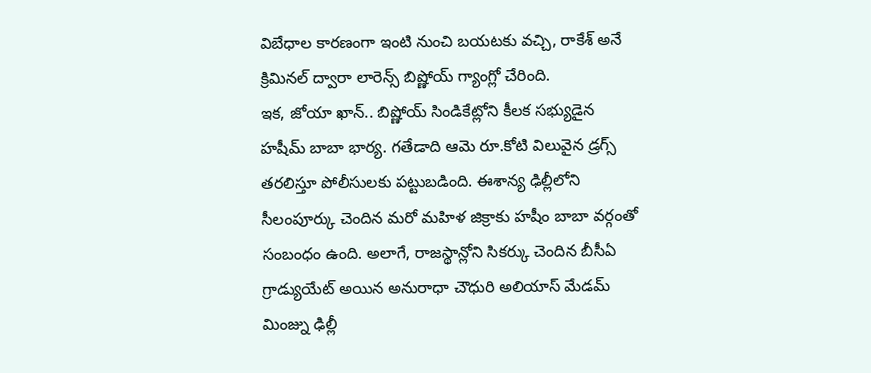విబేధాల కారణంగా ఇంటి నుంచి బయటకు వచ్చి, రాకేశ్ అనే క్రిమినల్ ద్వారా లారెన్స్ బిష్ణోయ్ గ్యాంగ్లో చేరింది.
ఇక, జోయా ఖాన్.. బిష్ణోయ్ సిండికేట్లోని కీలక సభ్యుడైన హషీమ్ బాబా భార్య. గతేడాది ఆమె రూ.కోటి విలువైన డ్రగ్స్ తరలిస్తూ పోలీసులకు పట్టుబడింది. ఈశాన్య ఢిల్లీలోని సీలంపూర్కు చెందిన మరో మహిళ జిక్రాకు హషీం బాబా వర్గంతో సంబంధం ఉంది. అలాగే, రాజస్థాన్లోని సికర్కు చెందిన బీసీఏ గ్రాడ్యుయేట్ అయిన అనురాధా చౌధురి అలియాస్ మేడమ్ మింజ్ను ఢిల్లీ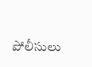పోలీసులు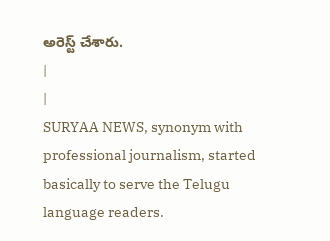అరెస్ట్ చేశారు.
|
|
SURYAA NEWS, synonym with professional journalism, started basically to serve the Telugu language readers.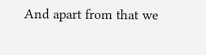And apart from that we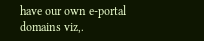have our own e-portal domains viz,.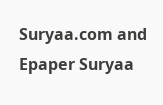Suryaa.com and Epaper Suryaa